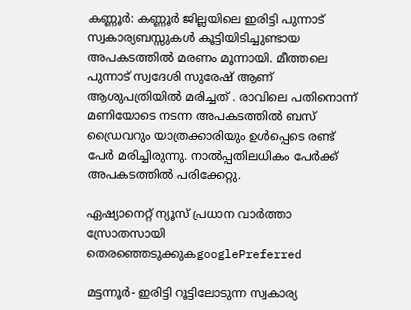കണ്ണൂര്‍: കണ്ണൂര്‍ ജില്ലയിലെ ഇരിട്ടി പുന്നാട് സ്വകാര്യബസ്സുകൾ കൂട്ടിയിടിച്ചുണ്ടായ അപകടത്തില്‍ മരണം മൂന്നായി. മീത്തലെ പുന്നാട് സ്വദേശി സുരേഷ് ആണ് ആശുപത്രിയില്‍ മരിച്ചത് . രാവിലെ പതിനൊന്ന് മണിയോടെ നടന്ന അപകടത്തില്‍ ബസ് ഡ്രൈവറും യാത്രക്കാരിയും ഉള്‍പ്പെടെ രണ്ട് പേര്‍ മരിച്ചിരുന്നു. നാല്‍പ്പതിലധികം പേർക്ക് അപകടത്തില്‍ പരിക്കേറ്റു.

ഏഷ്യാനെറ്റ് ന്യൂസ് പ്രധാന വാർത്താ സ്രോതസായി തെരഞ്ഞെടുക്കുകgooglePreferred

മട്ടന്നൂർ- ഇരിട്ടി റൂട്ടിലോടുന്ന സ്വകാര്യ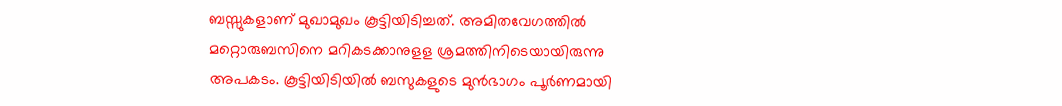ബസ്സുകളാണ് മുഖാമുഖം കൂട്ടിയിടിച്ചത്. അമിതവേഗത്തിൽ മറ്റൊരുബസിനെ മറികടക്കാനുളള ശ്രമത്തിനിടെയായിരുന്നു അപകടം. കൂട്ടിയിടിയിൽ ബസുകളുടെ മുൻഭാഗം പൂർണമായി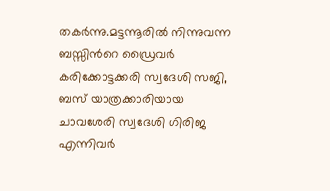തകർന്നു.മട്ടന്നൂരിൽ നിന്നുവന്ന ബസ്സിന്‍റെ ഡ്രൈവർ കരിക്കോട്ടക്കരി സ്വദേശി സജി, ബസ് യാത്രക്കാരിയായ ചാവശേരി സ്വദേശി ഗിരിജ എന്നിവര്‍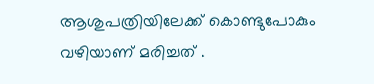ആശുപത്രിയിലേക്ക് കൊണ്ടുപോകും വഴിയാണ് മരിച്ചത് .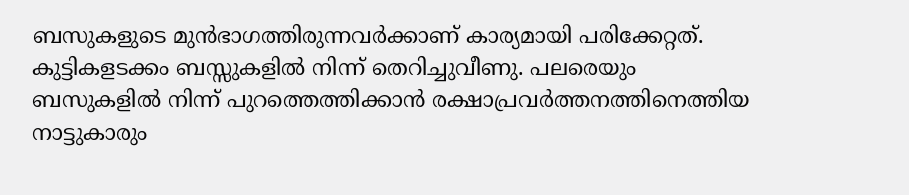ബസുകളുടെ മുൻഭാഗത്തിരുന്നവർക്കാണ് കാര്യമായി പരിക്കേറ്റത്. കുട്ടികളടക്കം ബസ്സുകളിൽ നിന്ന് തെറിച്ചുവീണു. പലരെയും ബസുകളിൽ നിന്ന് പുറത്തെത്തിക്കാൻ രക്ഷാപ്രവർത്തനത്തിനെത്തിയ നാട്ടുകാരും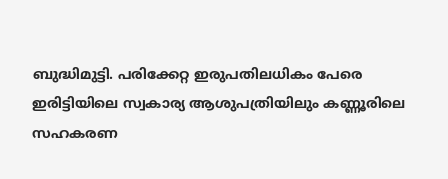ബുദ്ധിമുട്ടി. പരിക്കേറ്റ ഇരുപതിലധികം പേരെ ഇരിട്ടിയിലെ സ്വകാര്യ ആശുപത്രിയിലും കണ്ണൂരിലെ സഹകരണ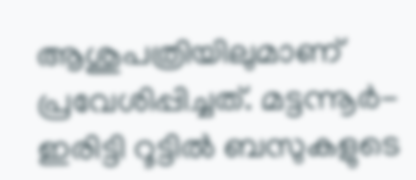ആശുപത്രിയിലുമാണ് പ്രവേശിപ്പിച്ചത്. മട്ടന്നൂർ-ഇരിട്ടി റൂട്ടിൽ ബസുകളുടെ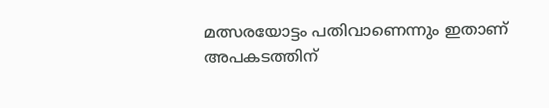മത്സരയോട്ടം പതിവാണെന്നും ഇതാണ് അപകടത്തിന്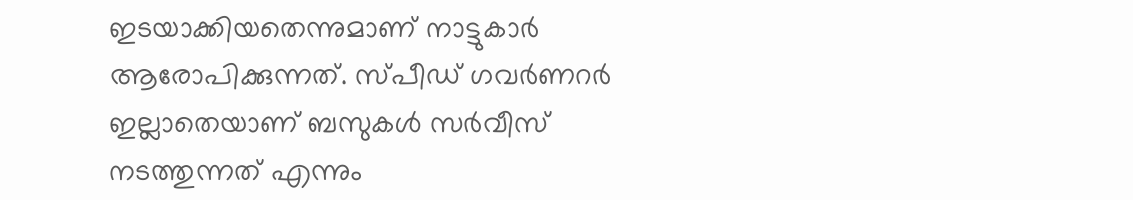ഇടയാക്കിയതെന്നുമാണ് നാട്ടുകാർ ആരോപിക്കുന്നത്. സ്പീഡ് ഗവർണറർ ഇല്ലാതെയാണ് ബസുകൾ സർവീസ് നടത്തുന്നത് എന്നും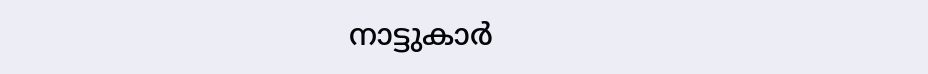നാട്ടുകാർ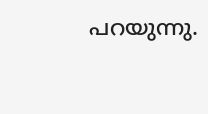പറയുന്നു.